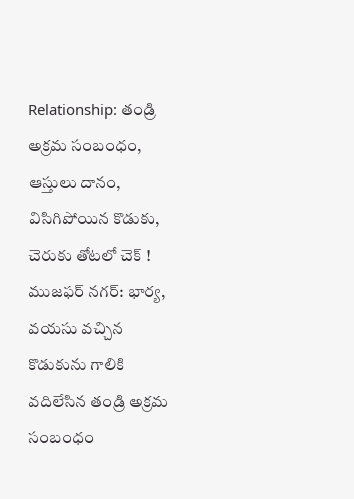Relationship: తండ్రి అక్రమ సంబంధం, ఆస్తులు దానం, విసిగిపోయిన కొడుకు, చెరుకు తోటలో చెక్ !
ముజఫర్ నగర్: భార్య, వయసు వచ్చిన కొడుకును గాలికి వదిలేసిన తండ్రి అక్రమ సంబంధం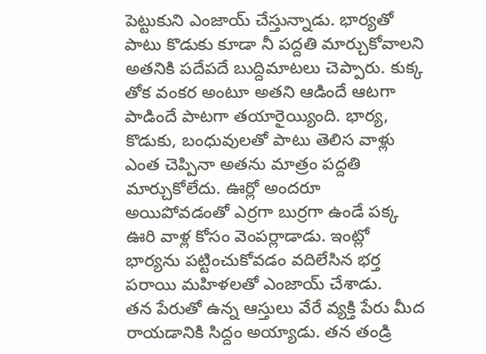పెట్టుకుని ఎంజాయ్ చేస్తున్నాడు. భార్యతో పాటు కొడుకు కూడా నీ పద్దతి మార్చుకోవాలని అతనికి పదేపదే బుద్దిమాటలు చెప్పారు. కుక్క తోక వంకర అంటూ అతని ఆడిందే ఆటగా పాడిందే పాటగా తయారైయ్యింది. భార్య, కొడుకు, బంధువులతో పాటు తెలిస వాళ్లు ఎంత చెప్పినా అతను మాత్రం పద్దతి మార్చుకోలేదు. ఊర్లో అందరూ అయిపోవడంతో ఎర్రగా బుర్రగా ఉండే పక్క ఊరి వాళ్ల కోసం వెంపర్లాడాడు. ఇంట్లో భార్యను పట్టించుకోవడం వదిలేసిన భర్త పరాయి మహిళలతో ఎంజాయ్ చేశాడు.
తన పేరుతో ఉన్న ఆస్తులు వేరే వ్యక్తి పేరు మీద రాయడానికి సిద్దం అయ్యాడు. తన తండ్రి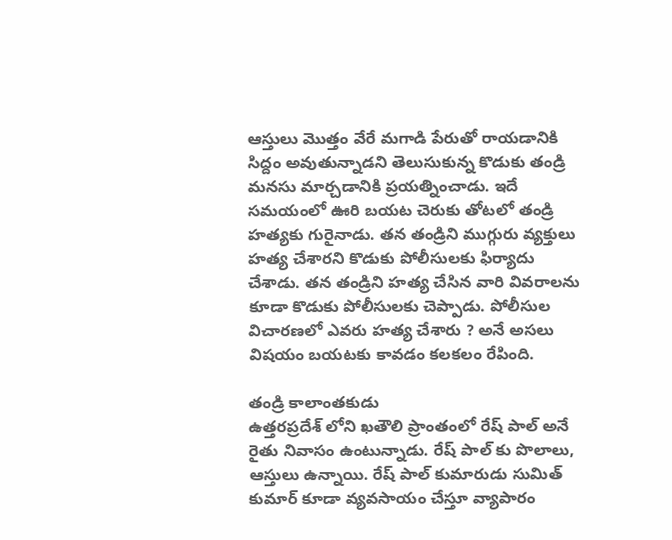ఆస్తులు మొత్తం వేరే మగాడి పేరుతో రాయడానికి సిద్దం అవుతున్నాడని తెలుసుకున్న కొడుకు తండ్రి మనసు మార్చడానికి ప్రయత్నించాడు. ఇదే సమయంలో ఊరి బయట చెరుకు తోటలో తండ్రి హత్యకు గురైనాడు. తన తండ్రిని ముగ్గురు వ్యక్తులు హత్య చేశారని కొడుకు పోలీసులకు ఫిర్యాదు చేశాడు. తన తండ్రిని హత్య చేసిన వారి వివరాలను కూడా కొడుకు పోలీసులకు చెప్పాడు. పోలీసుల విచారణలో ఎవరు హత్య చేశారు ? అనే అసలు విషయం బయటకు కావడం కలకలం రేపింది.

తండ్రి కాలాంతకుడు
ఉత్తరప్రదేశ్ లోని ఖతౌలి ప్రాంతంలో రేష్ పాల్ అనే రైతు నివాసం ఉంటున్నాడు. రేష్ పాల్ కు పొలాలు, ఆస్తులు ఉన్నాయి. రేష్ పాల్ కుమారుడు సుమిత్ కుమార్ కూడా వ్యవసాయం చేస్తూ వ్యాపారం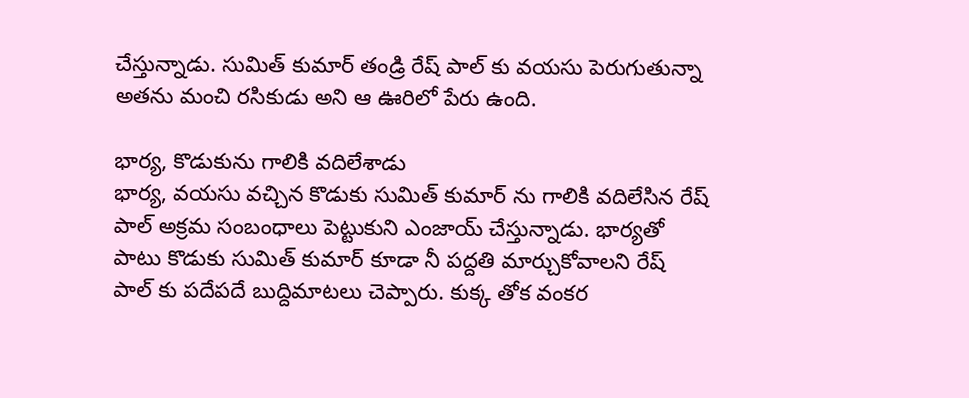చేస్తున్నాడు. సుమిత్ కుమార్ తండ్రి రేష్ పాల్ కు వయసు పెరుగుతున్నా అతను మంచి రసికుడు అని ఆ ఊరిలో పేరు ఉంది.

భార్య, కొడుకును గాలికి వదిలేశాడు
భార్య, వయసు వచ్చిన కొడుకు సుమిత్ కుమార్ ను గాలికి వదిలేసిన రేష్ పాల్ అక్రమ సంబంధాలు పెట్టుకుని ఎంజాయ్ చేస్తున్నాడు. భార్యతో పాటు కొడుకు సుమిత్ కుమార్ కూడా నీ పద్దతి మార్చుకోవాలని రేష్ పాల్ కు పదేపదే బుద్దిమాటలు చెప్పారు. కుక్క తోక వంకర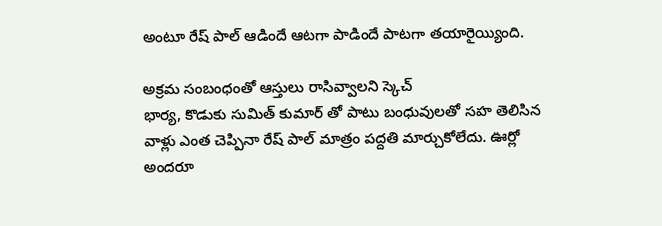అంటూ రేష్ పాల్ ఆడిందే ఆటగా పాడిందే పాటగా తయారైయ్యింది.

అక్రమ సంబంధంతో ఆస్తులు రాసివ్వాలని స్కెచ్
భార్య, కొడుకు సుమిత్ కుమార్ తో పాటు బంధువులతో సహ తెలిసిన వాళ్లు ఎంత చెప్పినా రేష్ పాల్ మాత్రం పద్దతి మార్చుకోలేదు. ఊర్లో అందరూ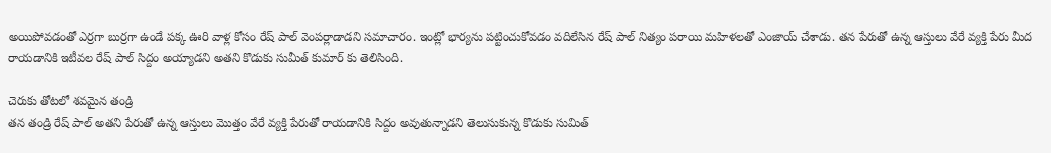అయిపోవడంతో ఎర్రగా బుర్రగా ఉండే పక్క ఊరి వాళ్ల కోసం రేష్ పాల్ వెంపర్లాడాడని సమాచారం. ఇంట్లో భార్యను పట్టించుకోవడం వదిలేసిన రేష్ పాల్ నిత్యం పరాయి మహిళలతో ఎంజాయ్ చేశాడు. తన పేరుతో ఉన్న ఆస్తులు వేరే వ్యక్తి పేరు మీద రాయడానికి ఇటీవల రేష్ పాల్ సిద్దం అయ్యాడని అతని కొడుకు సుమీత్ కుమార్ కు తెలిసింది.

చెరుకు తోటలో శవమైన తండ్రి
తన తండ్రి రేష్ పాల్ అతని పేరుతో ఉన్న ఆస్తులు మొత్తం వేరే వ్యక్తి పేరుతో రాయడానికి సిద్దం అవుతున్నాడని తెలుసుకున్న కొడుకు సుమిత్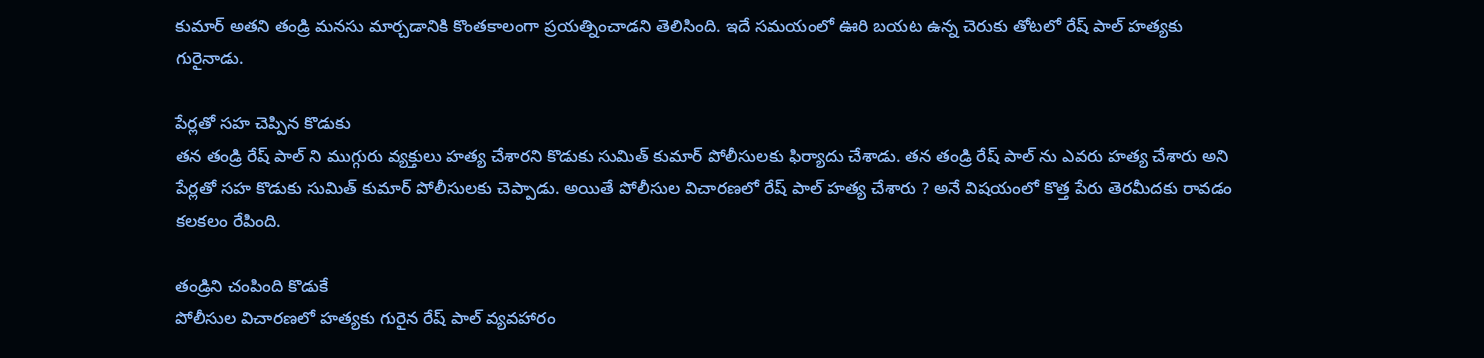కుమార్ అతని తండ్రి మనసు మార్చడానికి కొంతకాలంగా ప్రయత్నించాడని తెలిసింది. ఇదే సమయంలో ఊరి బయట ఉన్న చెరుకు తోటలో రేష్ పాల్ హత్యకు గురైనాడు.

పేర్లతో సహ చెప్పిన కొడుకు
తన తండ్రి రేష్ పాల్ ని ముగ్గురు వ్యక్తులు హత్య చేశారని కొడుకు సుమిత్ కుమార్ పోలీసులకు ఫిర్యాదు చేశాడు. తన తండ్రి రేష్ పాల్ ను ఎవరు హత్య చేశారు అని పేర్లతో సహ కొడుకు సుమిత్ కుమార్ పోలీసులకు చెప్పాడు. అయితే పోలీసుల విచారణలో రేష్ పాల్ హత్య చేశారు ? అనే విషయంలో కొత్త పేరు తెరమీదకు రావడం కలకలం రేపింది.

తండ్రిని చంపింది కొడుకే
పోలీసుల విచారణలో హత్యకు గురైన రేష్ పాల్ వ్యవహారం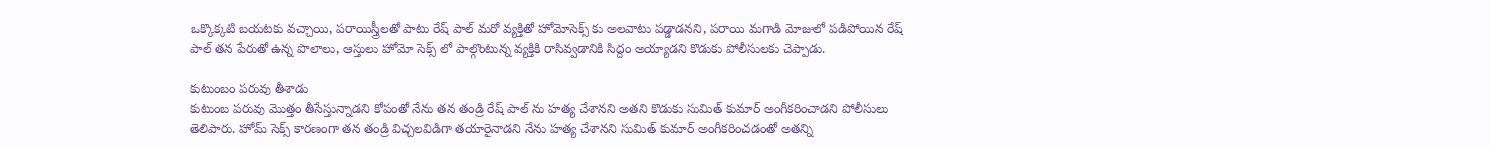ఒక్కొక్కటి బయటకు వచ్చాయి, పరాయిస్త్రీలతో పాటు రేష్ పాల్ మరో వ్యక్తితో హోమోసెక్స్ కు అలవాటు పడ్డాడనని, పరాయి మగాడి మోజులో పడిపోయిన రేష్ పాల్ తన పేరుతో ఉన్న పొలాలు, ఆస్తులు హోమో సెక్స్ లో పాల్గొంటున్న వ్యక్తికి రాసివ్వడానికి సిద్దం అయ్యాడని కొడుకు పోలీసులకు చెప్పాడు.

కుటుంబం పరువు తీశాడు
కుటుంబ పరువు మొత్తం తీసేస్తున్నాడని కోపంతో నేను తన తండ్రి రేష్ పాల్ ను హత్య చేశానని అతని కొడుకు సుమిత్ కుమార్ అంగీకరించాడని పోలీసులు తెలిపారు. హోమ్ సెక్స్ కారణంగా తన తండ్రి విచ్చలవిడిగా తయారైనాడని నేను హత్య చేశానని సుమిత్ కుమార్ అంగీకరించడంతో అతన్ని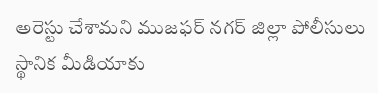అరెస్టు చేశామని ముజఫర్ నగర్ జిల్లా పోలీసులు స్థానిక మీడియాకు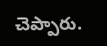చెప్పారు.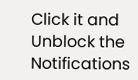Click it and Unblock the Notifications